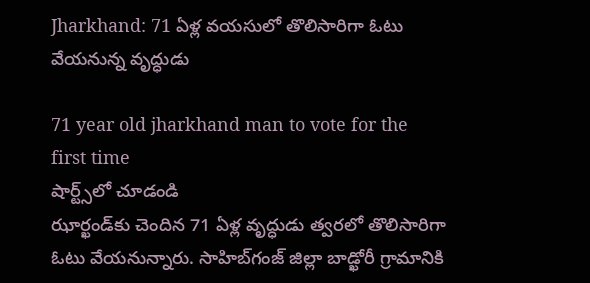Jharkhand: 71 ఏళ్ల వయసులో తొలిసారిగా ఓటు వేయనున్న వృద్ధుడు

71 year old jharkhand man to vote for the first time
షార్ట్స్‌లో చూడండి
ఝార్ఖండ్‌కు చెందిన 71 ఏళ్ల వృద్ధుడు త్వరలో తొలిసారిగా ఓటు వేయనున్నారు. సాహిబ్‌గంజ్ జిల్లా బాడ్ఖోరీ గ్రామానికి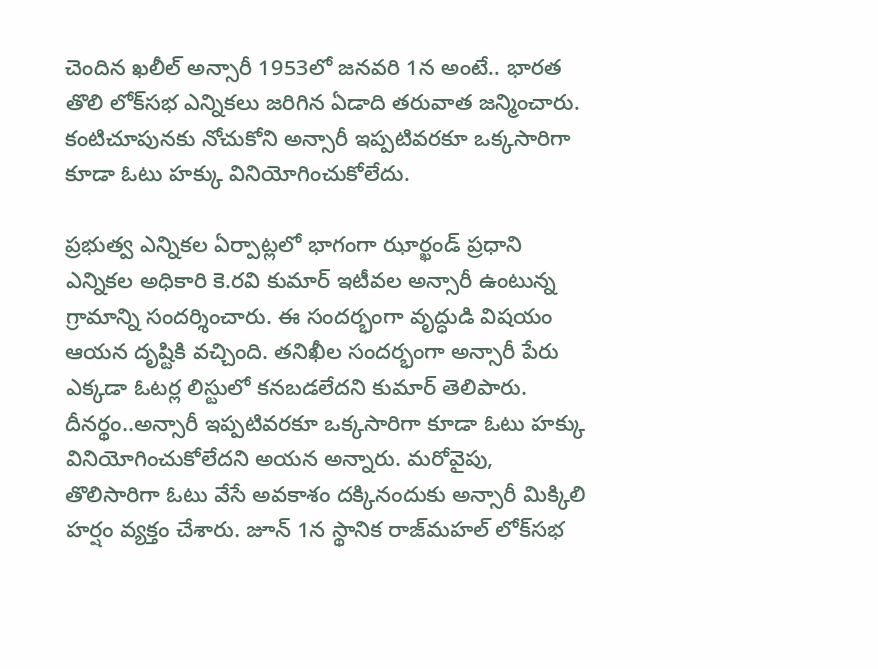చెందిన ఖలీల్ అన్సారీ 1953లో జనవరి 1న అంటే.. భారత తొలి లోక్‌సభ ఎన్నికలు జరిగిన ఏడాది తరువాత జన్మించారు. కంటిచూపునకు నోచుకోని అన్సారీ ఇప్పటివరకూ ఒక్కసారిగా కూడా ఓటు హక్కు వినియోగించుకోలేదు.

ప్రభుత్వ ఎన్నికల ఏర్పాట్లలో భాగంగా ఝార్ఖండ్ ప్రధాని ఎన్నికల అధికారి కె.రవి కుమార్ ఇటీవల అన్సారీ ఉంటున్న గ్రామాన్ని సందర్శించారు. ఈ సందర్భంగా వృ‌ద్ధుడి విషయం ఆయన దృష్టికి వచ్చింది. తనిఖీల సందర్భంగా అన్సారీ పేరు ఎక్కడా ఓటర్ల లిస్టులో కనబడలేదని కుమార్ తెలిపారు. దీనర్థం..అన్సారీ ఇప్పటివరకూ ఒక్కసారిగా కూడా ఓటు హక్కు వినియోగించుకోలేదని అయన అన్నారు. మరోవైపు, తొలిసారిగా ఓటు వేసే అవకాశం దక్కినందుకు అన్సారీ మిక్కిలి హర్షం వ్యక్తం చేశారు. జూన్ 1న స్థానిక రాజ్‌మహల్ లోక్‌సభ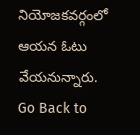నియోజకవర్గంలో ఆయన ఓటు వేయనున్నారు.
Go Back to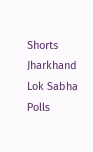Shorts
Jharkhand
Lok Sabha Polls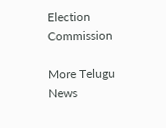Election Commission

More Telugu News